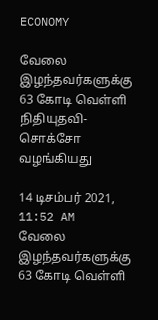ECONOMY

வேலை இழந்தவர்களுக்கு 63 கோடி வெள்ளி நிதியுதவி- சொக்சோ வழங்கியது

14 டிசம்பர் 2021, 11:52 AM
வேலை இழந்தவர்களுக்கு 63 கோடி வெள்ளி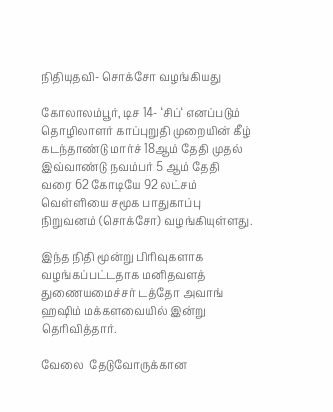நிதியுதவி- சொக்சோ வழங்கியது

கோலாலம்பூர், டிச 14- ‘சிப்‘ எனப்படும் தொழிலாளர் காப்புறுதி முறையின் கீழ் கடந்தாண்டு மார்ச் 18ஆம் தேதி முதல் இவ்வாண்டு நவம்பர் 5 ஆம் தேதி வரை 62 கோடியே 92 லட்சம் வெள்ளியை சமூக பாதுகாப்பு நிறுவனம் (சொக்சோ) வழங்கியுள்ளது.

இந்த நிதி மூன்று பிரிவுகளாக வழங்கப்பட்டதாக மனிதவளத் துணையமைச்சர் டத்தோ அவாங் ஹஷிம் மக்களவையில் இன்று தெரிவித்தார்.

வேலை  தேடுவோருக்கான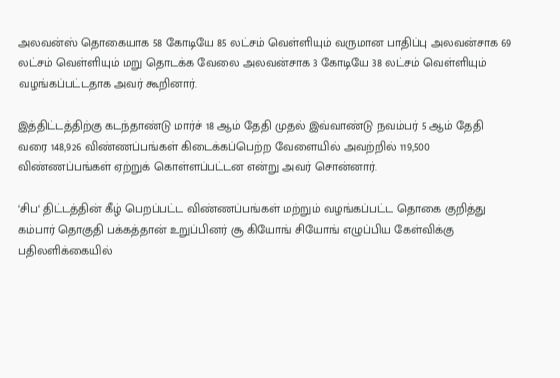அலவன்ஸ் தொகையாக 58 கோடியே 85 லட்சம் வெள்ளியும் வருமான பாதிப்பு அலவன்சாக 69 லட்சம் வெள்ளியும் மறு தொடக்க வேலை அலவன்சாக 3 கோடியே 38 லட்சம் வெள்ளியும் வழங்கப்பட்டதாக அவர் கூறினார்.

இத்திட்டத்திற்கு கடந்தாண்டு மார்ச் 18 ஆம் தேதி முதல் இவ்வாண்டு நவம்பர் 5 ஆம் தேதி வரை 148,926 விண்ணப்பங்கள் கிடைக்கப்பெற்ற வேளையில் அவற்றில் 119,500 விண்ணப்பங்கள் ஏற்றுக் கொள்ளப்பட்டன என்று அவர் சொன்னார்.

‘சிப‘ திட்டத்தின் கீழ் பெறப்பட்ட விண்ணப்பங்கள் மற்றும் வழங்கப்பட்ட தொகை குறித்து கம்பார் தொகுதி பக்கத்தான் உறுப்பினர் சூ கியோங் சியோங் எழுப்பிய கேள்விக்கு பதிலளிக்கையில்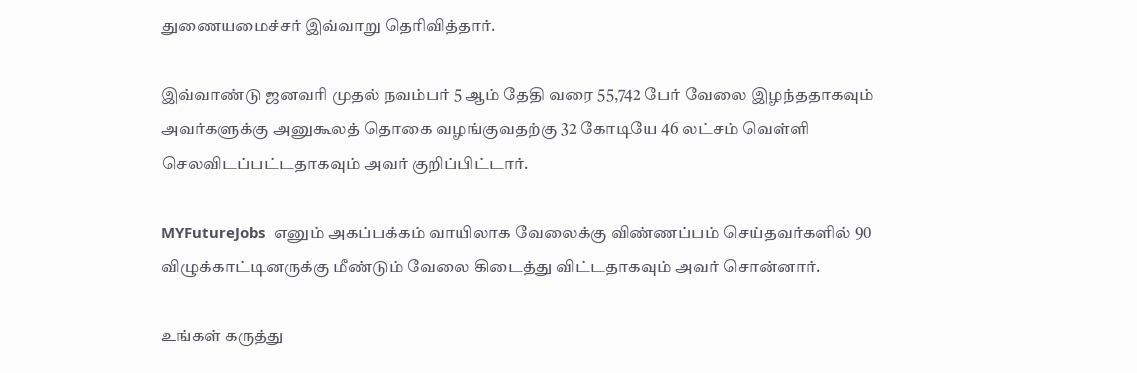துணையமைச்சர் இவ்வாறு தெரிவித்தார்.

இவ்வாண்டு ஜனவரி முதல் நவம்பர் 5 ஆம் தேதி வரை 55,742 பேர் வேலை இழந்ததாகவும் அவர்களுக்கு அனுகூலத் தொகை வழங்குவதற்கு 32 கோடியே 46 லட்சம் வெள்ளி செலவிடப்பட்டதாகவும் அவர் குறிப்பிட்டார்.

MYFutureJobs  எனும் அகப்பக்கம் வாயிலாக வேலைக்கு விண்ணப்பம் செய்தவர்களில் 90 விழுக்காட்டினருக்கு மீண்டும் வேலை கிடைத்து விட்டதாகவும் அவர் சொன்னார்.

உங்கள் கருத்து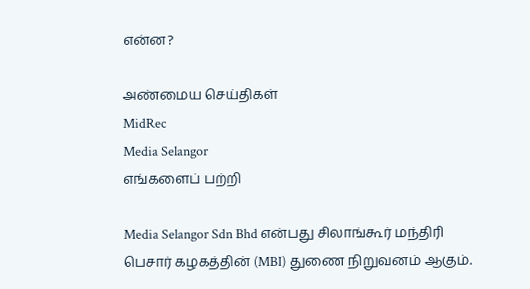என்ன?

அண்மைய செய்திகள்
MidRec
Media Selangor
எங்களைப் பற்றி

Media Selangor Sdn Bhd என்பது சிலாங்கூர் மந்திரி பெசார் கழகத்தின் (MBI) துணை நிறுவனம் ஆகும்.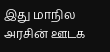இது மாநில அரசின் ஊடக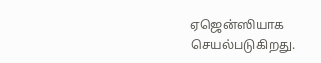ஏஜென்ஸியாக செயல்படுகிறது.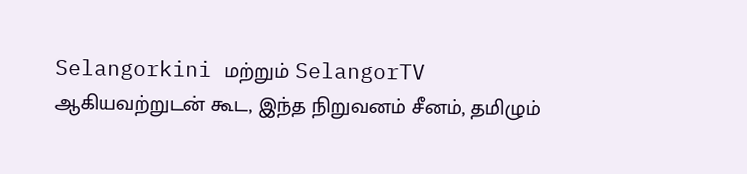Selangorkini மற்றும் SelangorTV ஆகியவற்றுடன் கூட, இந்த நிறுவனம் சீனம், தமிழும்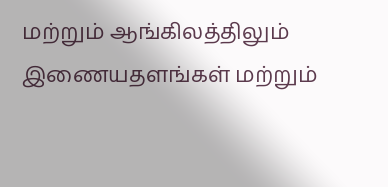மற்றும் ஆங்கிலத்திலும் இணையதளங்கள் மற்றும்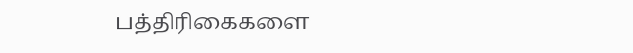பத்திரிகைகளை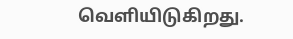வெளியிடுகிறது.